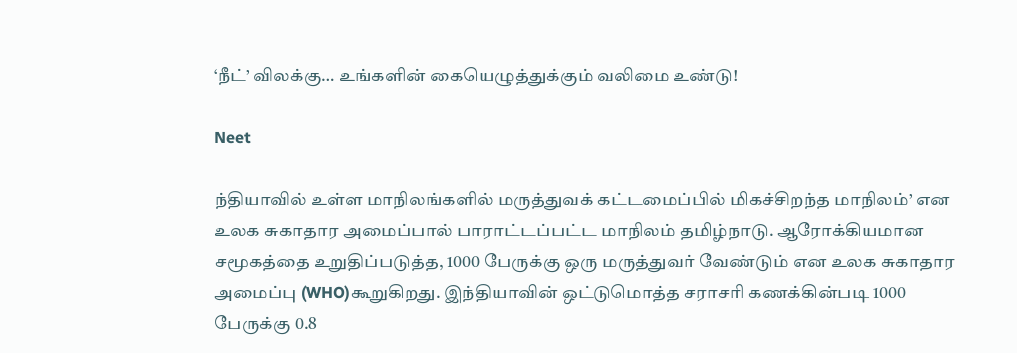‘நீட்’ விலக்கு… உங்களின் கையெழுத்துக்கும் வலிமை உண்டு!

Neet

ந்தியாவில் உள்ள மாநிலங்களில் மருத்துவக் கட்டமைப்பில் மிகச்சிறந்த மாநிலம்’ என உலக சுகாதார அமைப்பால் பாராட்டப்பட்ட மாநிலம் தமிழ்நாடு. ஆரோக்கியமான சமூகத்தை உறுதிப்படுத்த, 1000 பேருக்கு ஒரு மருத்துவர் வேண்டும் என உலக சுகாதார அமைப்பு (WHO)கூறுகிறது. இந்தியாவின் ஒட்டுமொத்த சராசரி கணக்கின்படி 1000 பேருக்கு 0.8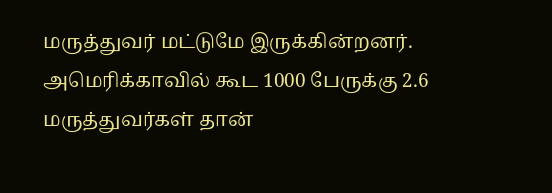மருத்துவர் மட்டுமே இருக்கின்றனர். அமெரிக்காவில் கூட 1000 பேருக்கு 2.6 மருத்துவர்கள் தான்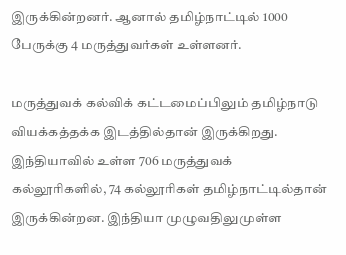இருக்கின்றனர். ஆனால் தமிழ்நாட்டில் 1000 பேருக்கு 4 மருத்துவர்கள் உள்ளனர்.

மருத்துவக் கல்விக் கட்டமைப்பிலும் தமிழ்நாடு வியக்கத்தக்க இடத்தில்தான் இருக்கிறது. இந்தியாவில் உள்ள 706 மருத்துவக் கல்லூரிகளில், 74 கல்லூரிகள் தமிழ்நாட்டில்தான் இருக்கின்றன. இந்தியா முழுவதிலுமுள்ள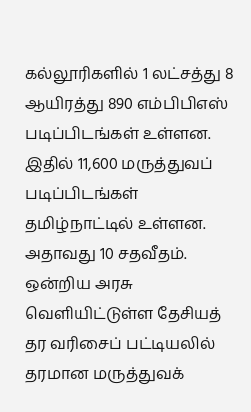கல்லூரிகளில் 1 லட்சத்து 8 ஆயிரத்து 890 எம்பிபிஎஸ் படிப்பிடங்கள் உள்ளன. இதில் 11,600 மருத்துவப் படிப்பிடங்கள் தமிழ்நாட்டில் உள்ளன. அதாவது 10 சதவீதம்.
ஒன்றிய அரசு வெளியிட்டுள்ள தேசியத் தர வரிசைப் பட்டியலில் தரமான மருத்துவக்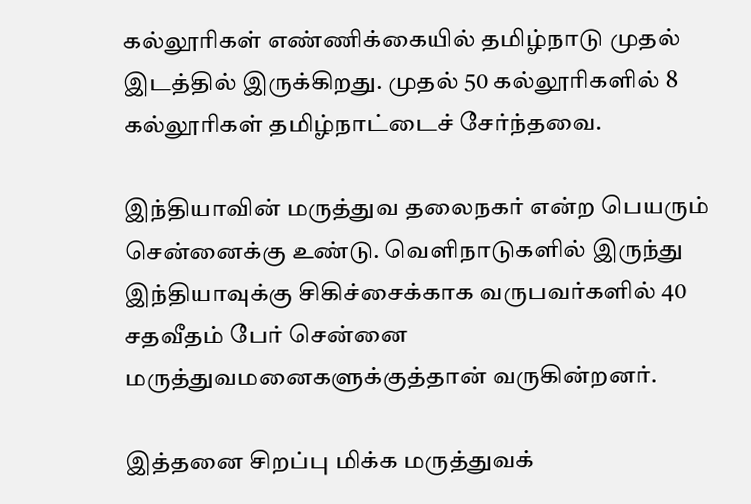கல்லூரிகள் எண்ணிக்கையில் தமிழ்நாடு முதல் இடத்தில் இருக்கிறது. முதல் 50 கல்லூரிகளில் 8 கல்லூரிகள் தமிழ்நாட்டைச் சேர்ந்தவை.

இந்தியாவின் மருத்துவ தலைநகர் என்ற பெயரும் சென்னைக்கு உண்டு. வெளிநாடுகளில் இருந்து இந்தியாவுக்கு சிகிச்சைக்காக வருபவர்களில் 40 சதவீதம் பேர் சென்னை மருத்துவமனைகளுக்குத்தான் வருகின்றனர்.

இத்தனை சிறப்பு மிக்க மருத்துவக்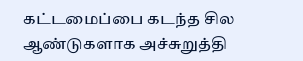கட்டமைப்பை கடந்த சில ஆண்டுகளாக அச்சுறுத்தி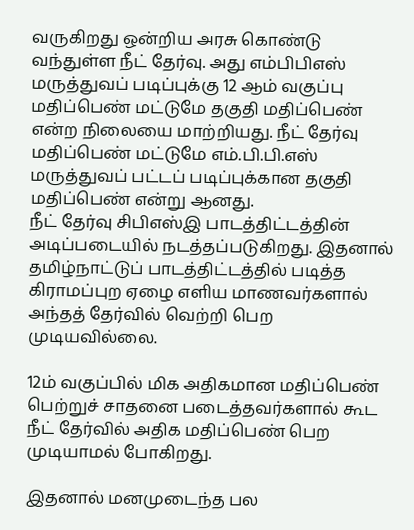வருகிறது ஒன்றிய அரசு கொண்டு வந்துள்ள நீட் தேர்வு. அது எம்பிபிஎஸ் மருத்துவப் படிப்புக்கு 12 ஆம் வகுப்பு மதிப்பெண் மட்டுமே தகுதி மதிப்பெண் என்ற நிலையை மாற்றியது. நீட் தேர்வு மதிப்பெண் மட்டுமே எம்.பி.பி.எஸ் மருத்துவப் பட்டப் படிப்புக்கான தகுதி மதிப்பெண் என்று ஆனது.
நீட் தேர்வு சிபிஎஸ்இ பாடத்திட்டத்தின் அடிப்படையில் நடத்தப்படுகிறது. இதனால் தமிழ்நாட்டுப் பாடத்திட்டத்தில் படித்த கிராமப்புற ஏழை எளிய மாணவர்களால் அந்தத் தேர்வில் வெற்றி பெற முடியவில்லை.

12ம் வகுப்பில் மிக அதிகமான மதிப்பெண் பெற்றுச் சாதனை படைத்தவர்களால் கூட நீட் தேர்வில் அதிக மதிப்பெண் பெற முடியாமல் போகிறது.

இதனால் மனமுடைந்த பல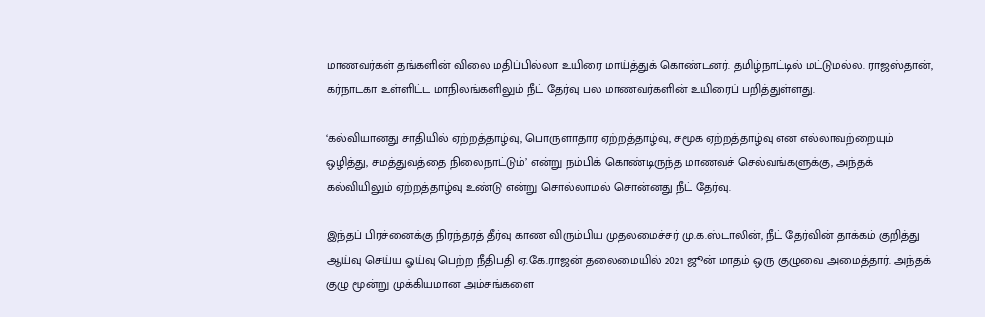மாணவர்கள் தங்களின் விலை மதிப்பில்லா உயிரை மாய்த்துக் கொண்டனர். தமிழ்நாட்டில் மட்டுமல்ல. ராஜஸ்தான், கர்நாடகா உள்ளிட்ட மாநிலங்களிலும் நீட் தேர்வு பல மாணவர்களின் உயிரைப் பறித்துள்ளது.

‘கல்வியானது சாதியில் ஏற்றத்தாழ்வு, பொருளாதார ஏற்றத்தாழ்வு, சமூக ஏற்றத்தாழ்வு என எல்லாவற்றையும் ஒழித்து, சமத்துவத்தை நிலைநாட்டும்’ என்று நம்பிக் கொண்டிருந்த மாணவச் செல்வங்களுக்கு, அந்தக் கல்வியிலும் ஏற்றத்தாழ்வு உண்டு என்று சொல்லாமல் சொன்னது நீட் தேர்வு.

இந்தப் பிரச்னைக்கு நிரந்தரத் தீர்வு காண விரும்பிய முதலமைச்சர் மு.க.ஸ்டாலின், நீட் தேர்வின் தாக்கம் குறித்து ஆய்வு செய்ய ஓய்வு பெற்ற நீதிபதி ஏ.கே.ராஜன் தலைமையில் 2021 ஜூன் மாதம் ஒரு குழுவை அமைத்தார். அந்தக் குழு மூன்று முக்கியமான அம்சங்களை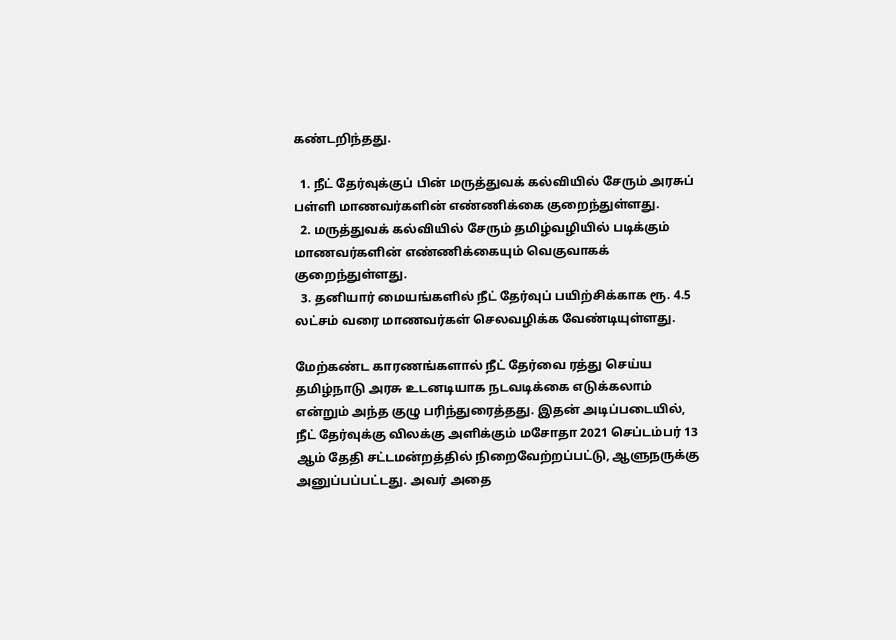கண்டறிந்தது.

  1. நீட் தேர்வுக்குப் பின் மருத்துவக் கல்வியில் சேரும் அரசுப் பள்ளி மாணவர்களின் எண்ணிக்கை குறைந்துள்ளது.
  2. மருத்துவக் கல்வியில் சேரும் தமிழ்வழியில் படிக்கும் மாணவர்களின் எண்ணிக்கையும் வெகுவாகக் குறைந்துள்ளது.
  3. தனியார் மையங்களில் நீட் தேர்வுப் பயிற்சிக்காக ரூ. 4.5 லட்சம் வரை மாணவர்கள் செலவழிக்க வேண்டியுள்ளது.

மேற்கண்ட காரணங்களால் நீட் தேர்வை ரத்து செய்ய தமிழ்நாடு அரசு உடனடியாக நடவடிக்கை எடுக்கலாம் என்றும் அந்த குழு பரிந்துரைத்தது. இதன் அடிப்படையில், நீட் தேர்வுக்கு விலக்கு அளிக்கும் மசோதா 2021 செப்டம்பர் 13 ஆம் தேதி சட்டமன்றத்தில் நிறைவேற்றப்பட்டு, ஆளுநருக்கு அனுப்பப்பட்டது. அவர் அதை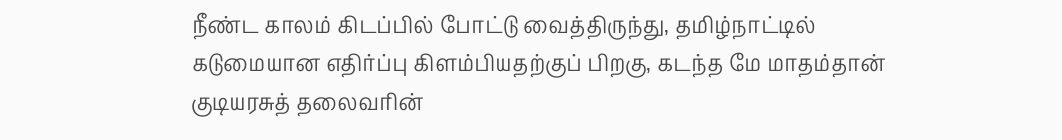நீண்ட காலம் கிடப்பில் போட்டு வைத்திருந்து, தமிழ்நாட்டில் கடுமையான எதிர்ப்பு கிளம்பியதற்குப் பிறகு, கடந்த மே மாதம்தான் குடியரசுத் தலைவரின்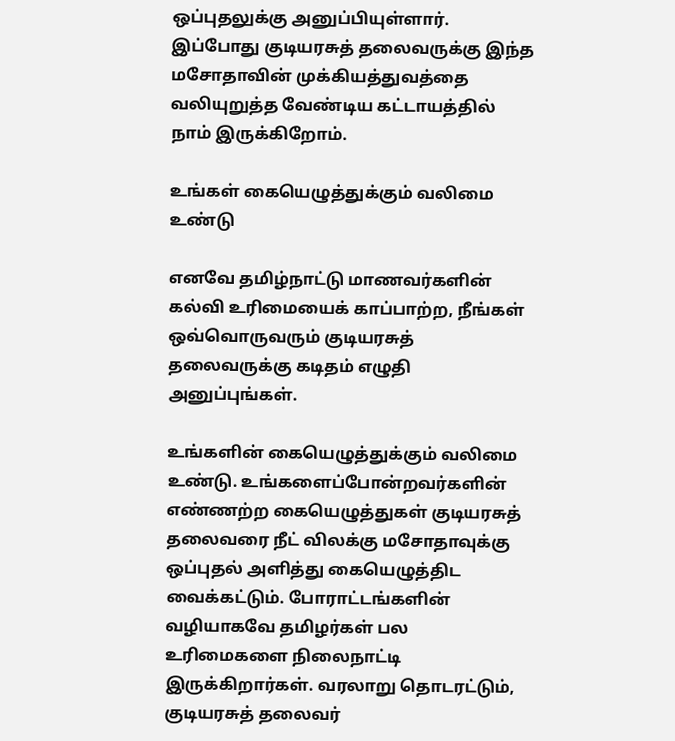ஒப்புதலுக்கு அனுப்பியுள்ளார். இப்போது குடியரசுத் தலைவருக்கு இந்த மசோதாவின் முக்கியத்துவத்தை வலியுறுத்த வேண்டிய கட்டாயத்தில் நாம் இருக்கிறோம்.

உங்கள் கையெழுத்துக்கும் வலிமை உண்டு

எனவே தமிழ்நாட்டு மாணவர்களின் கல்வி உரிமையைக் காப்பாற்ற, நீங்கள் ஒவ்வொருவரும் குடியரசுத் தலைவருக்கு கடிதம் எழுதி அனுப்புங்கள்.

உங்களின் கையெழுத்துக்கும் வலிமை உண்டு. உங்களைப்போன்றவர்களின் எண்ணற்ற கையெழுத்துகள் குடியரசுத் தலைவரை நீட் விலக்கு மசோதாவுக்கு ஒப்புதல் அளித்து கையெழுத்திட வைக்கட்டும். போராட்டங்களின் வழியாகவே தமிழர்கள் பல உரிமைகளை நிலைநாட்டி இருக்கிறார்கள். வரலாறு தொடரட்டும், குடியரசுத் தலைவர்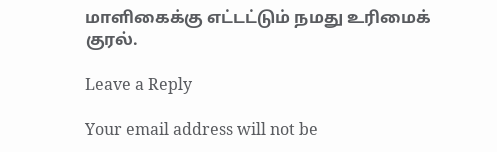மாளிகைக்கு எட்டட்டும் நமது உரிமைக் குரல்.

Leave a Reply

Your email address will not be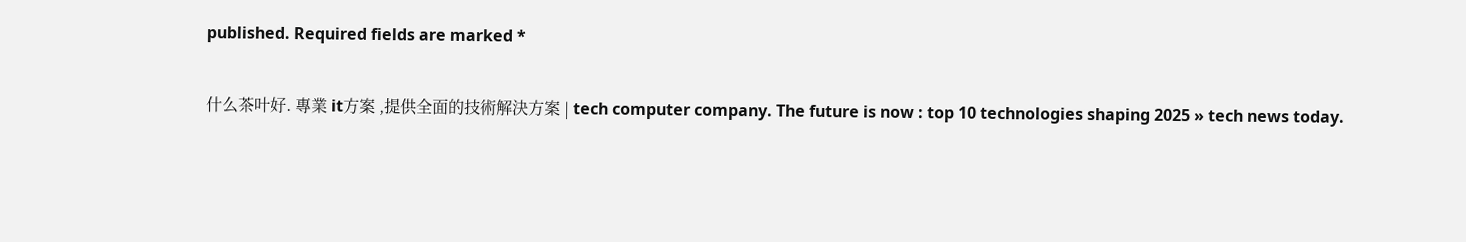published. Required fields are marked *

什么茶叶好. 專業 it方案 ,提供全面的技術解決方案 | tech computer company. The future is now : top 10 technologies shaping 2025 » tech news today.